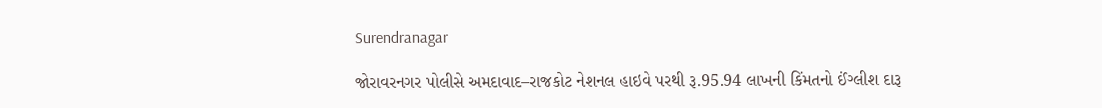Surendranagar

જોરાવરનગર પોલીસે અમદાવાદ–રાજકોટ નેશનલ હાઇવે પરથી રૂ.95.94 લાખની કિંમતનો ઈંગ્લીશ દારૂ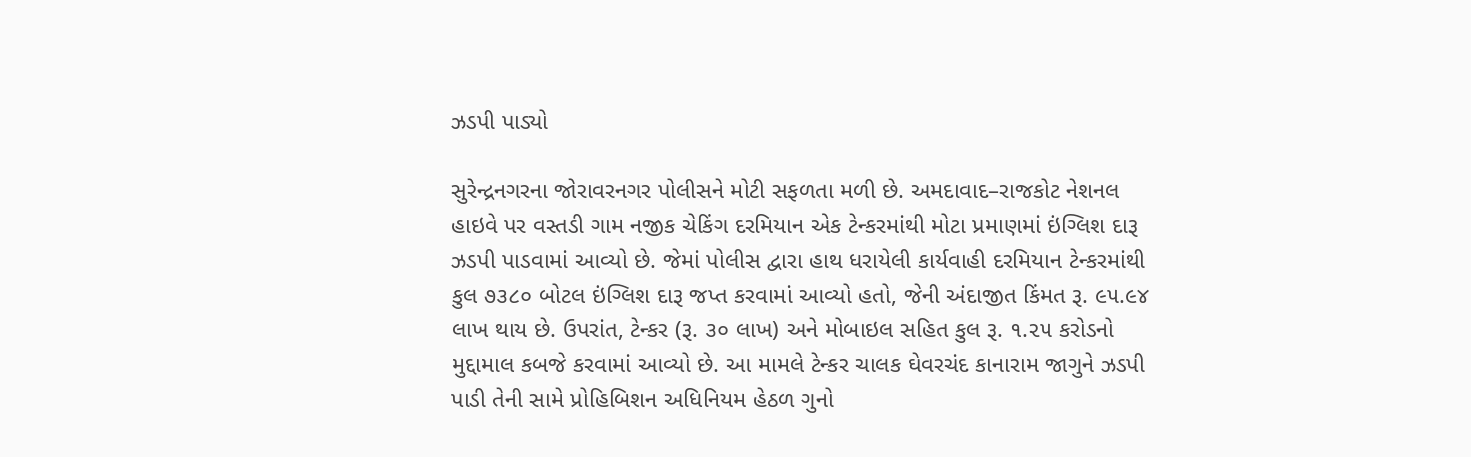ઝડપી પાડ્યો

સુરેન્દ્રનગરના જોરાવરનગર પોલીસને મોટી સફળતા મળી છે. અમદાવાદ–રાજકોટ નેશનલ હાઇવે પર વસ્તડી ગામ નજીક ચેકિંગ દરમિયાન એક ટેન્કરમાંથી મોટા પ્રમાણમાં ઇંગ્લિશ દારૂ ઝડપી પાડવામાં આવ્યો છે. જેમાં પોલીસ દ્વારા હાથ ધરાયેલી કાર્યવાહી દરમિયાન ટેન્કરમાંથી કુલ ૭૩૮૦ બોટલ ઇંગ્લિશ દારૂ જપ્ત કરવામાં આવ્યો હતો, જેની અંદાજીત કિંમત રૂ. ૯૫.૯૪ લાખ થાય છે. ઉપરાંત, ટેન્કર (રૂ. ૩૦ લાખ) અને મોબાઇલ સહિત કુલ રૂ. ૧.૨૫ કરોડનો મુદ્દામાલ કબજે કરવામાં આવ્યો છે. આ મામલે ટેન્કર ચાલક ઘેવરચંદ કાનારામ જાગુને ઝડપી પાડી તેની સામે પ્રોહિબિશન અધિનિયમ હેઠળ ગુનો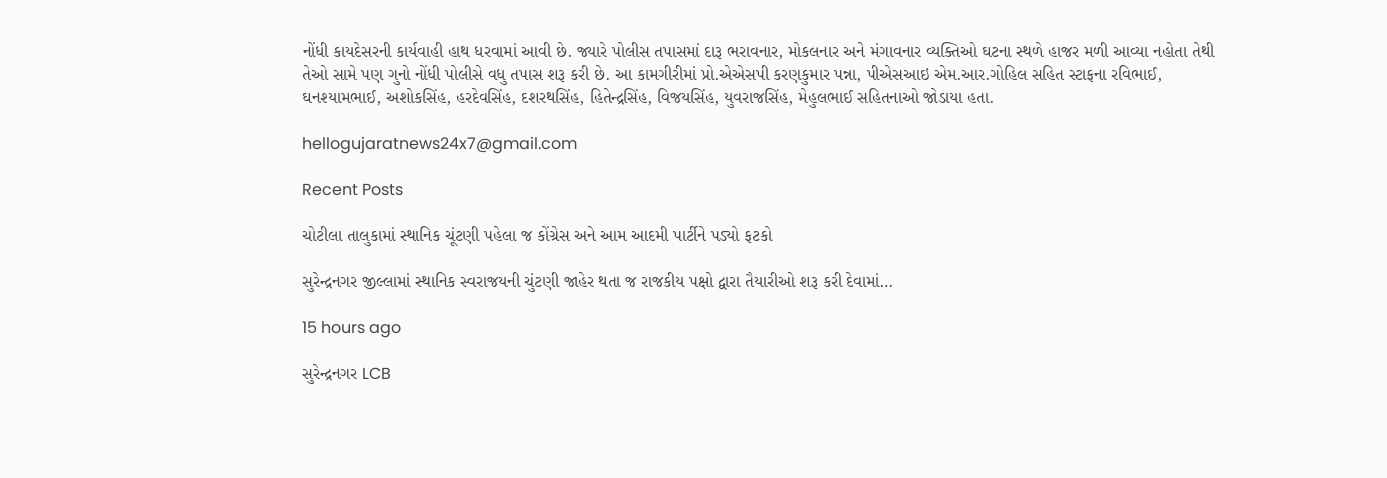નોંધી કાયદેસરની કાર્યવાહી હાથ ધરવામાં આવી છે. જ્યારે પોલીસ તપાસમાં દારૂ ભરાવનાર, મોકલનાર અને મંગાવનાર વ્યક્તિઓ ઘટના સ્થળે હાજર મળી આવ્યા નહોતા તેથી તેઓ સામે પણ ગુનો નોંધી પોલીસે વધુ તપાસ શરૂ કરી છે. આ કામગીરીમાં પ્રો.એએસપી કરણકુમાર પન્ના, પીએસઆઇ એમ.આર.ગોહિલ સહિત સ્ટાફના રવિભાઈ, ઘનશ્યામભાઈ, અશોકસિંહ, હરદેવસિંહ, દશરથસિંહ, હિતેન્દ્રસિંહ, વિજયસિંહ, યુવરાજસિંહ, મેહુલભાઈ સહિતનાઓ જોડાયા હતા.

hellogujaratnews24x7@gmail.com

Recent Posts

ચોટીલા તાલુકામાં સ્થાનિક ચૂંટણી પહેલા જ કોંગ્રેસ અને આમ આદમી પાર્ટીને પડ્યો ફટકો

સુરેન્દ્રનગર જીલ્લામાં સ્થાનિક સ્વરાજયની ચુંટણી જાહેર થતા જ રાજકીય પક્ષો દ્વારા તૈયારીઓ શરૂ કરી દેવામાં…

15 hours ago

સુરેન્દ્રનગર LCB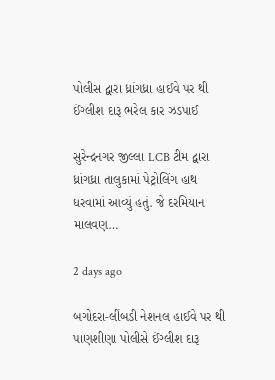પોલીસ દ્વારા ધ્રાંગધ્રા હાઈવે પર થી ઈંગ્લીશ દારૂ ભરેલ કાર ઝડપાઈ

સુરેન્દ્રનગર જીલ્લા LCB ટીમ દ્વારા ધ્રાંગધ્રા તાલુકામાં પેટ્રોલિંગ હાથ ધરવામાં આવ્યું હતું. જે દરમિયાન માલવણ…

2 days ago

બગોદરા-લીંબડી નેશનલ હાઈવે પર થી પાણશીણા પોલીસે ઈંગ્લીશ દારૂ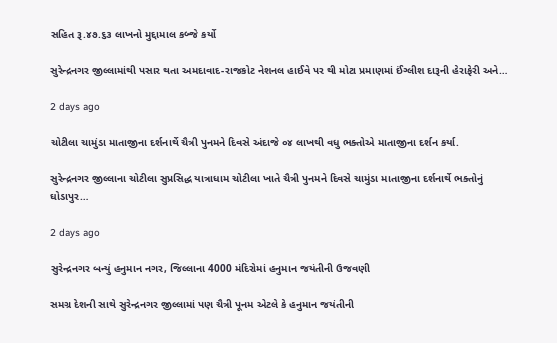સહિત રૂ.૪૭.૬૩ લાખનો મુદ્દામાલ કબ્જે કર્યો

સુરેન્દ્રનગર જીલ્લામાંથી પસાર થતા અમદાવાદ-રાજકોટ નેશનલ હાઈવે પર થી મોટા પ્રમાણમાં ઈંગ્લીશ દારૂની હેરાફેરી અને…

2 days ago

ચોટીલા ચામુંડા માતાજીના દર્શનાર્થે ચૈત્રી પુનમને દિવસે અંદાજે ૦૪ લાખથી વધુ ભક્તોએ માતાજીના દર્શન કર્યા.

સુરેન્દ્રનગર જીલ્લાના ચોટીલા સુપ્રસિદ્ધ યાત્રાધામ ચોટીલા ખાતે ચૈત્રી પુનમને દિવસે ચામુંડા માતાજીના દર્શનાર્થે ભક્તોનું ઘોડાપુર…

2 days ago

સુરેન્દ્રનગર બન્યું હનુમાન નગર, જિલ્લાના 4000 મંદિરોમાં હનુમાન જયંતીની ઉજવણી

સમગ્ર દેશની સાથે સુરેન્દ્રનગર જીલ્લામાં પણ ચૈત્રી પૂનમ એટલે કે હનુમાન જયંતીની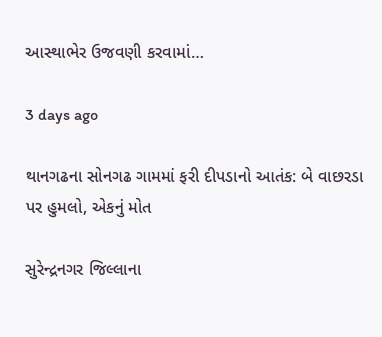આસ્થાભેર ઉજવણી કરવામાં…

3 days ago

થાનગઢના સોનગઢ ગામમાં ફરી દીપડાનો આતંક: બે વાછરડા પર હુમલો, એકનું મોત

સુરેન્દ્રનગર જિલ્લાના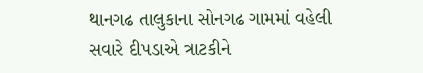થાનગઢ તાલુકાના સોનગઢ ગામમાં વહેલી સવારે દીપડાએ ત્રાટકીને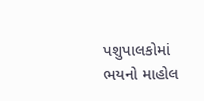પશુપાલકોમાં ભયનો માહોલ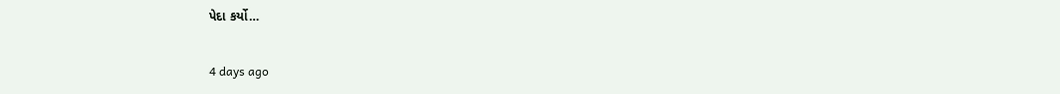પેદા કર્યો…

4 days ago